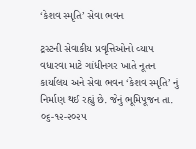‘કેશવ સ્મૃતિ’ સેવા ભવન

ટ્રસ્ટની સેવાકીય પ્રવૃત્તિઓનો વ્યાપ વધારવા માટે ગાંધીનગર ખાતે નૂતન કાર્યાલય અને સેવા ભવન ‘કેશવ સ્મૃતિ’ નું નિર્માણ થઈ રહ્યું છે. જેનું ભૂમિપૂજન તા. ૦૬-૧૨-૨૦૨૫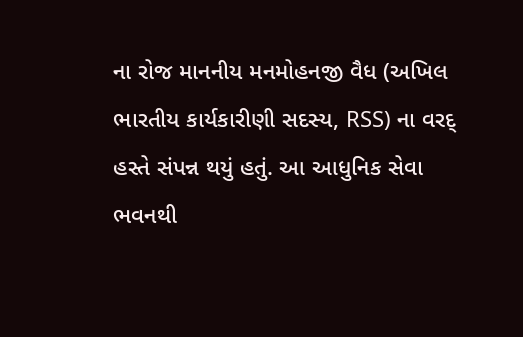ના રોજ માનનીય મનમોહનજી વૈધ (અખિલ ભારતીય કાર્યકારીણી સદસ્ય, RSS) ના વરદ્ હસ્તે સંપન્ન થયું હતું. આ આધુનિક સેવા ભવનથી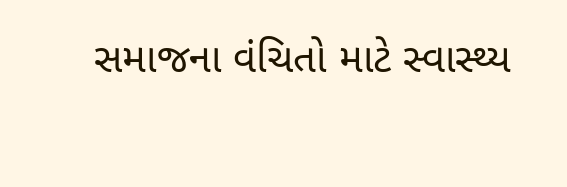સમાજના વંચિતો માટે સ્વાસ્થ્ય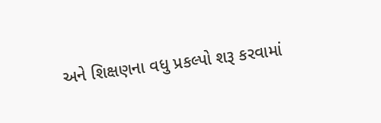અને શિક્ષણના વધુ પ્રકલ્પો શરૂ કરવામાં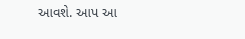આવશે. આપ આ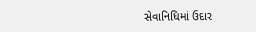સેવાનિધિમાં ઉદાર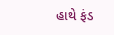હાથે ફંડ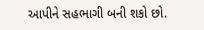આપીને સહભાગી બની શકો છો.